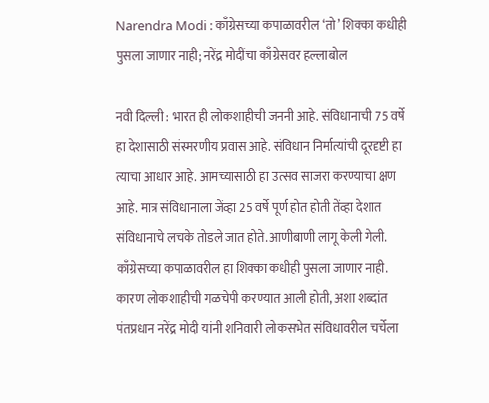Narendra Modi : काँग्रेसच्या कपाळावरील ‘तो’ शिक्का कधीही पुसला जाणार नाही; नरेंद्र मोदींचा काँग्रेसवर हल्लाबोल

नवी दिल्ली : भारत ही लोकशाहीची जननी आहे. संविधानाची 75 वर्षे हा देशासाठी संस्मरणीय प्रवास आहे. संविधान निर्मात्यांची दूरदृष्टी हा त्याचा आधार आहे. आमच्यासाठी हा उत्सव साजरा करण्याचा क्षण आहे. मात्र संविधानाला जेंव्हा 25 वर्षे पूर्ण होत होती तेंव्हा देशात संविधानाचे लचके तोडले जात होते.आणीबाणी लागू केली गेली. काँग्रेसच्या कपाळावरील हा शिक्का कधीही पुसला जाणार नाही. कारण लोकशाहीची गळचेपी करण्यात आली होती, अशा शब्दांत पंतप्रधान नरेंद्र मोदी यांनी शनिवारी लोकसभेत संविधावरील चर्चेला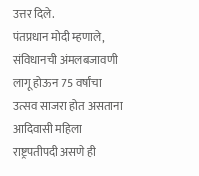उत्तर दिले.
पंतप्रधान मोदी म्हणाले, संविधानची अंमलबजावणी लागू होऊन 75 वर्षांचा उत्सव साजरा होत असताना आदिवासी महिला राष्ट्रपतीपदी असणे ही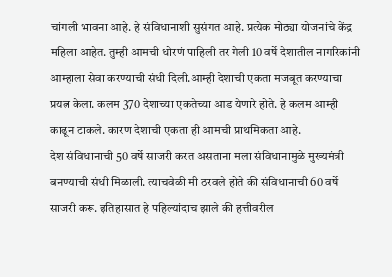चांगली भावना आहे. हे संविधानाशी सुसंगत आहे. प्रत्येक मोठ्या योजनांचे केंद्र महिला आहेत. तुम्ही आमची धोरणं पाहिली तर गेली 10 वर्षे देशातील नागरिकांनी आम्हाला सेवा करण्याची संधी दिली.आम्ही देशाची एकता मजबूत करण्याचा प्रयत्न केला. कलम 370 देशाच्या एकतेच्या आड येणारे होते. हे कलम आम्ही काढून टाकले. कारण देशाची एकता ही आमची प्राथमिकता आहे.
देश संविधानाची 50 वर्षे साजरी करत असताना मला संविधानामुळे मुख्यमंत्री बनण्याची संधी मिळाली. त्याचवेळी मी ठरवले होते की संविधानाची 60 वर्षे साजरी करू. इतिहासात हे पहिल्यांदाच झाले की हत्तीवरील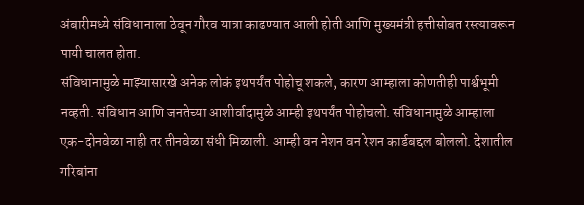अंबारीमध्ये संविधानाला ठेवून गौरव यात्रा काढण्यात आली होती आणि मुख्यमंत्री हत्तीसोबत रस्त्यावरून पायी चालत होता.
संविधानामुळे माझ्यासारखे अनेक लोकं इथपर्यंत पोहोचू शकले, कारण आम्हाला कोणतीही पार्श्वभूमी नव्हती. संविधान आणि जनतेच्या आशीर्वादामुळे आम्ही इथपर्यंत पोहोचलो. संविधानामुळे आम्हाला एक-दोनवेळा नाही तर तीनवेळा संधी मिळाली. आम्ही वन नेशन वन रेशन कार्डबद्दल बोललो. देशातील गरिबांना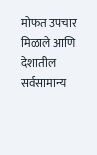मोफत उपचार मिळाले आणि देशातील सर्वसामान्य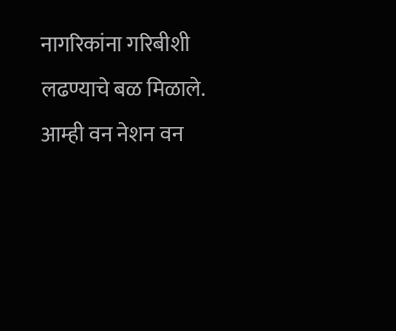नागरिकांना गरिबीशी लढण्याचे बळ मिळाले. आम्ही वन नेशन वन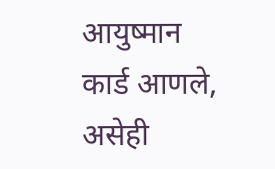आयुष्मान कार्ड आणले, असेही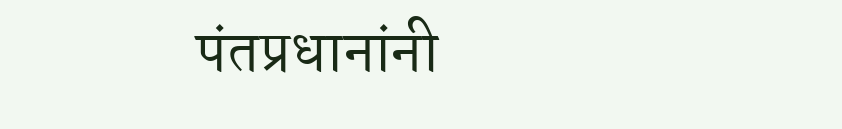पंतप्रधानांनी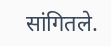सांगितले.